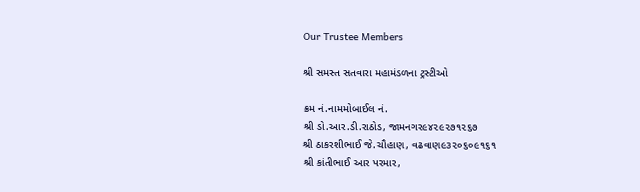Our Trustee Members

શ્રી સમસ્ત સતવારા મહામંડળના ટ્રસ્ટીઓ

ક્રમ નં.નામમોબાઈલ નં.
શ્રી ડો.આર.ડી.રાઠોડ, જામનગર૯૪૨૯૨૭૧૨૬૭
શ્રી ઠાકરશીભાઈ જે.ચૌહાણ, વઢવાણ૯૩૨૦૬૦૯૧૬૧
શ્રી કાંતીભાઈ આર પરમાર,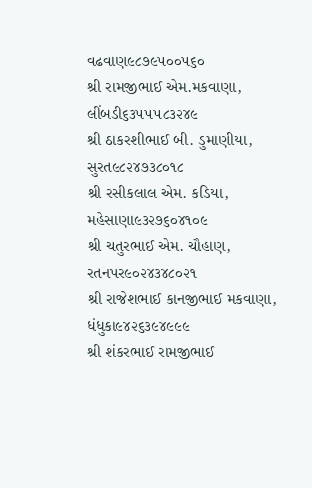વઢવાણ૯૮૭૯૫૦૦૫૬૦
શ્રી રામજીભાઈ એમ.મકવાણા, લીંબડી૬૩૫૫૫૮૩૨૪૯
શ્રી ઠાકરશીભાઈ બી. ડુમાણીયા, સુરત૯૮૨૪૭૩૮૦૧૮
શ્રી રસીકલાલ એમ. કડિયા, મહેસાણા૯૩૨૭૬૦૪૧૦૯
શ્રી ચતુરભાઈ એમ. ચૌહાણ, રતનપર૯૦૨૪૩૪૮૦૨૧
શ્રી રાજેશભાઈ કાનજીભાઈ મકવાણા, ધંધુકા૯૪૨૬૩૯૪૯૯૯
શ્રી શંકરભાઈ રામજીભાઈ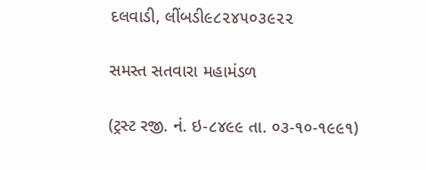દલવાડી, લીંબડી૯૮૨૪૫૦૩૯૨૨

સમસ્ત સતવારા મહામંડળ

(ટ્રસ્ટ રજી. નં. ઇ-૮૪૯૯ તા. ૦૩-૧૦-૧૯૯૧)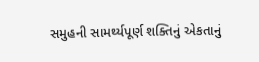સમુહની સામર્થ્યપૂર્ણ શક્તિનું એકતાનું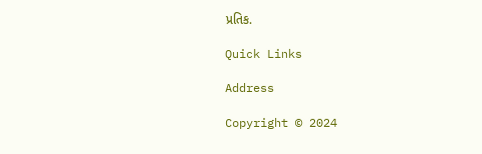પ્રતિક.

Quick Links

Address

Copyright © 2024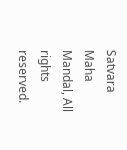Satvara Maha Mandal, All rights reserved.